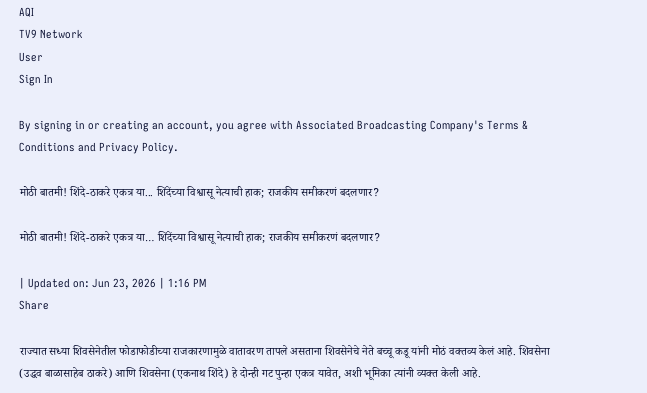AQI
TV9 Network
User
Sign In

By signing in or creating an account, you agree with Associated Broadcasting Company's Terms & Conditions and Privacy Policy.

मोठी बातमी! शिंदे-ठाकरे एकत्र या... शिंदेंच्या विश्वासू नेत्याची हाक; राजकीय समीकरणं बदलणार?

मोठी बातमी! शिंदे-ठाकरे एकत्र या… शिंदेंच्या विश्वासू नेत्याची हाक; राजकीय समीकरणं बदलणार?

| Updated on: Jun 23, 2026 | 1:16 PM
Share

राज्यात सध्या शिवसेनेतील फोडाफोडीच्या राजकारणामुळे वातावरण तापले असताना शिवसेनेचे नेते बच्चू कडू यांनी मोठं वक्तव्य केलं आहे. शिवसेना (उद्धव बाळासाहेब ठाकरे) आणि शिवसेना (एकनाथ शिंदे) हे दोन्ही गट पुन्हा एकत्र यावेत, अशी भूमिका त्यांनी व्यक्त केली आहे.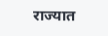राज्यात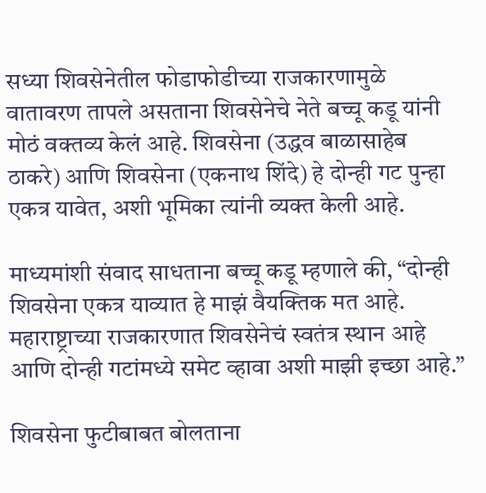सध्या शिवसेनेतील फोडाफोडीच्या राजकारणामुळे वातावरण तापले असताना शिवसेनेचे नेते बच्चू कडू यांनी मोठं वक्तव्य केलं आहे. शिवसेना (उद्धव बाळासाहेब ठाकरे) आणि शिवसेना (एकनाथ शिंदे) हे दोन्ही गट पुन्हा एकत्र यावेत, अशी भूमिका त्यांनी व्यक्त केली आहे.

माध्यमांशी संवाद साधताना बच्चू कडू म्हणाले की, “दोन्ही शिवसेना एकत्र याव्यात हे माझं वैयक्तिक मत आहे. महाराष्ट्राच्या राजकारणात शिवसेनेचं स्वतंत्र स्थान आहे आणि दोन्ही गटांमध्ये समेट व्हावा अशी माझी इच्छा आहे.”

शिवसेना फुटीबाबत बोलताना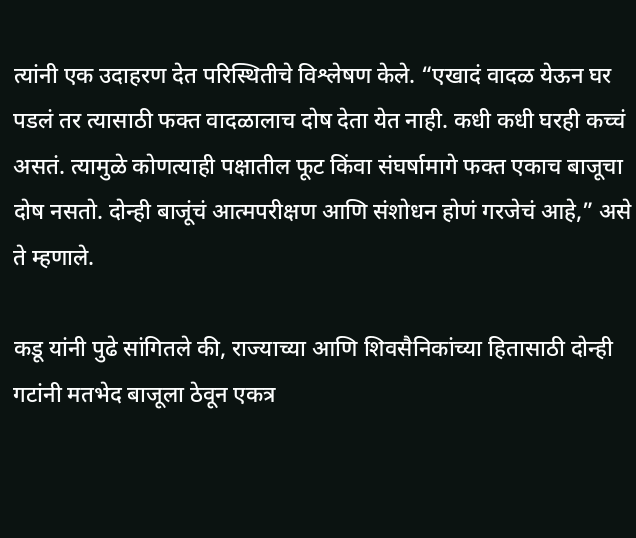त्यांनी एक उदाहरण देत परिस्थितीचे विश्लेषण केले. “एखादं वादळ येऊन घर पडलं तर त्यासाठी फक्त वादळालाच दोष देता येत नाही. कधी कधी घरही कच्चं असतं. त्यामुळे कोणत्याही पक्षातील फूट किंवा संघर्षामागे फक्त एकाच बाजूचा दोष नसतो. दोन्ही बाजूंचं आत्मपरीक्षण आणि संशोधन होणं गरजेचं आहे,” असे ते म्हणाले.

कडू यांनी पुढे सांगितले की, राज्याच्या आणि शिवसैनिकांच्या हितासाठी दोन्ही गटांनी मतभेद बाजूला ठेवून एकत्र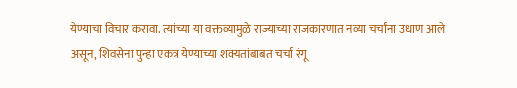येण्याचा विचार करावा. त्यांच्या या वक्तव्यामुळे राज्याच्या राजकारणात नव्या चर्चांना उधाण आले असून, शिवसेना पुन्हा एकत्र येण्याच्या शक्यतांबाबत चर्चा रंगू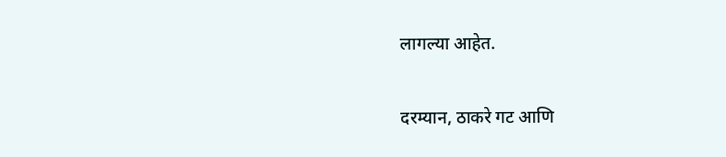लागल्या आहेत.

दरम्यान, ठाकरे गट आणि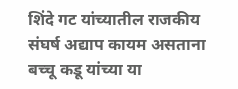शिंदे गट यांच्यातील राजकीय संघर्ष अद्याप कायम असताना बच्चू कडू यांच्या या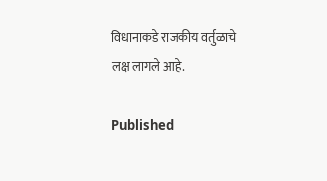विधानाकडे राजकीय वर्तुळाचे लक्ष लागले आहे.

Published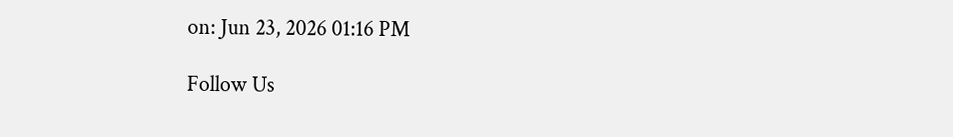on: Jun 23, 2026 01:16 PM

Follow Us